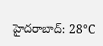హైదరాబాద్: 28°C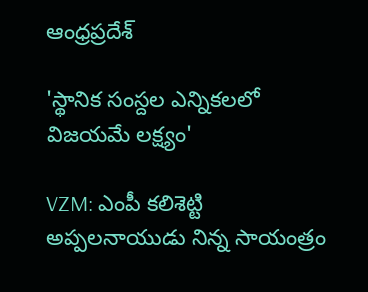ఆంధ్రప్రదేశ్

'స్థానిక సంస్దల ఎన్నికలలో విజయమే లక్ష్యం'

VZM: ఎంపీ కలిశెట్టి అప్పలనాయుడు నిన్న సాయంత్రం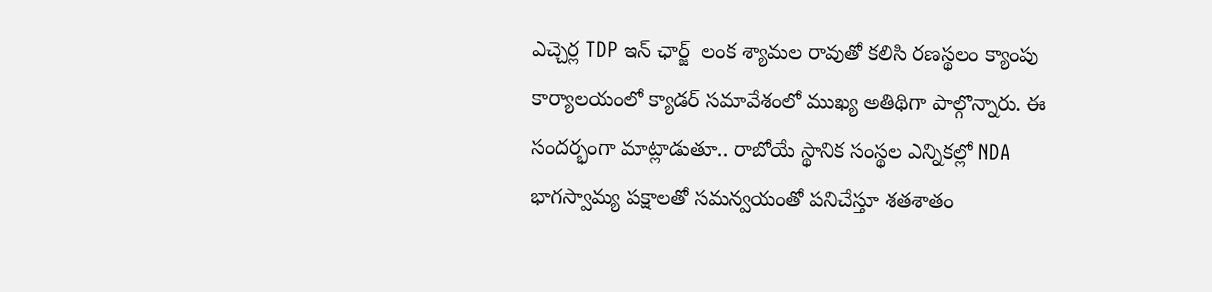ఎచ్చెర్ల TDP ఇన్ ఛార్జ్  లంక శ్యామల రావుతో కలిసి రణస్థలం క్యాంపు కార్యాలయంలో క్యాడర్ సమావేశంలో ముఖ్య అతిథిగా పాల్గొన్నారు. ఈ సందర్భంగా మాట్లాడుతూ.. రాబోయే స్థానిక సంస్థల ఎన్నికల్లో NDA భాగస్వామ్య పక్షాలతో సమన్వయంతో పనిచేస్తూ శతశాతం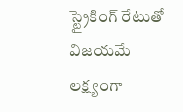స్ట్రైకింగ్ రేటుతో విజయమే లక్ష్యంగా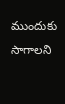ముందుకు సాగాలని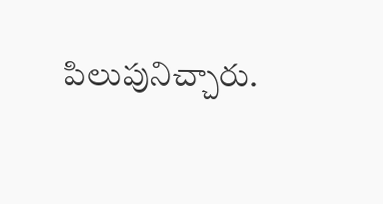పిలుపునిచ్చారు.